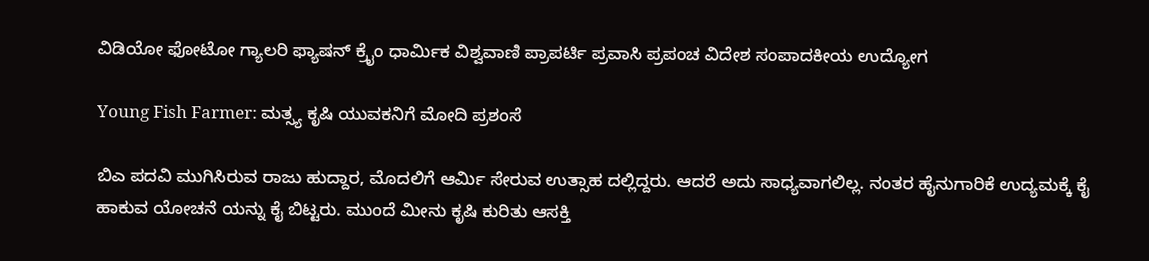ವಿಡಿಯೋ ಫೋಟೋ ಗ್ಯಾಲರಿ ಫ್ಯಾಷನ್ ಕ್ರೈಂ ಧಾರ್ಮಿಕ ವಿಶ್ವವಾಣಿ ಪ್ರಾಪರ್ಟಿ ಪ್ರವಾಸಿ ಪ್ರಪಂಚ ವಿದೇಶ ಸಂಪಾದಕೀಯ ಉದ್ಯೋಗ

Young Fish Farmer: ಮತ್ಸ್ಯ ಕೃಷಿ ಯುವಕನಿಗೆ ಮೋದಿ ಪ್ರಶಂಸೆ

ಬಿಎ ಪದವಿ ಮುಗಿಸಿರುವ ರಾಜು ಹುದ್ದಾರ, ಮೊದಲಿಗೆ ಆರ್ಮಿ ಸೇರುವ ಉತ್ಸಾಹ ದಲ್ಲಿದ್ದರು. ಆದರೆ ಅದು ಸಾಧ್ಯವಾಗಲಿಲ್ಲ. ನಂತರ ಹೈನುಗಾರಿಕೆ ಉದ್ಯಮಕ್ಕೆ ಕೈ ಹಾಕುವ ಯೋಚನೆ ಯನ್ನು ಕೈ ಬಿಟ್ಟರು. ಮುಂದೆ ಮೀನು ಕೃಷಿ ಕುರಿತು ಆಸಕ್ತಿ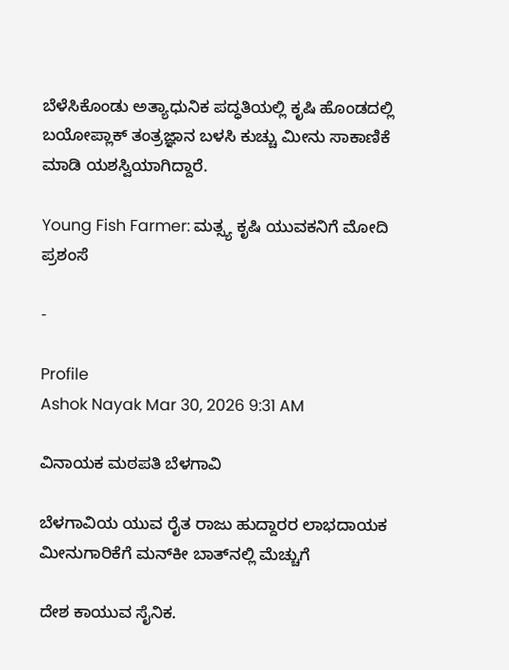ಬೆಳೆಸಿಕೊಂಡು ಅತ್ಯಾಧುನಿಕ ಪದ್ಧತಿಯಲ್ಲಿ ಕೃಷಿ ಹೊಂಡದಲ್ಲಿ ಬಯೋಪ್ಲಾಕ್ ತಂತ್ರಜ್ಞಾನ ಬಳಸಿ ಕುಚ್ಚು ಮೀನು ಸಾಕಾಣಿಕೆ ಮಾಡಿ ಯಶಸ್ವಿಯಾಗಿದ್ದಾರೆ.

Young Fish Farmer: ಮತ್ಸ್ಯ ಕೃಷಿ ಯುವಕನಿಗೆ ಮೋದಿ ಪ್ರಶಂಸೆ

-

Profile
Ashok Nayak Mar 30, 2026 9:31 AM

ವಿನಾಯಕ ಮಠಪತಿ ಬೆಳಗಾವಿ

ಬೆಳಗಾವಿಯ ಯುವ ರೈತ ರಾಜು ಹುದ್ದಾರರ ಲಾಭದಾಯಕ ಮೀನುಗಾರಿಕೆಗೆ ಮನ್‌ಕೀ ಬಾತ್‌ನಲ್ಲಿ ಮೆಚ್ಚುಗೆ

ದೇಶ ಕಾಯುವ ಸೈನಿಕ.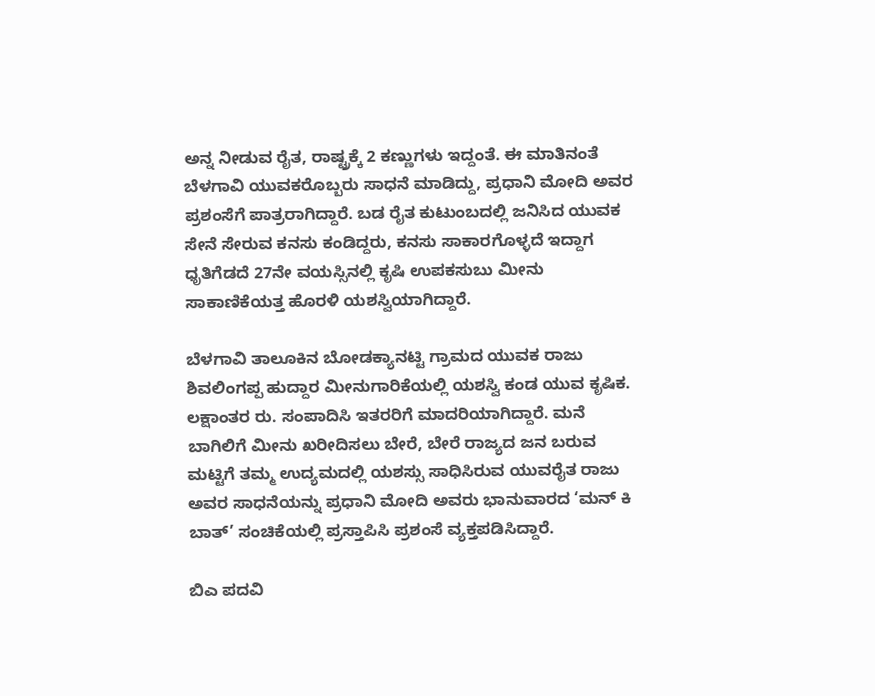ಅನ್ನ ನೀಡುವ ರೈತ, ರಾಷ್ಟ್ರಕ್ಕೆ 2 ಕಣ್ಣುಗಳು ಇದ್ದಂತೆ. ಈ ಮಾತಿನಂತೆ ಬೆಳಗಾವಿ ಯುವಕರೊಬ್ಬರು ಸಾಧನೆ ಮಾಡಿದ್ದು, ಪ್ರಧಾನಿ ಮೋದಿ ಅವರ ಪ್ರಶಂಸೆಗೆ ಪಾತ್ರರಾಗಿದ್ದಾರೆ. ಬಡ ರೈತ ಕುಟುಂಬದಲ್ಲಿ ಜನಿಸಿದ ಯುವಕ ಸೇನೆ ಸೇರುವ ಕನಸು ಕಂಡಿದ್ದರು, ಕನಸು ಸಾಕಾರಗೊಳ್ಳದೆ ಇದ್ದಾಗ ಧೃತಿಗೆಡದೆ 27ನೇ ವಯಸ್ಸಿನಲ್ಲಿ ಕೃಷಿ ಉಪಕಸುಬು ಮೀನು ಸಾಕಾಣಿಕೆಯತ್ತ ಹೊರಳಿ ಯಶಸ್ವಿಯಾಗಿದ್ದಾರೆ.

ಬೆಳಗಾವಿ ತಾಲೂಕಿನ ಬೋಡಕ್ಯಾನಟ್ಟಿ ಗ್ರಾಮದ ಯುವಕ ರಾಜು ಶಿವಲಿಂಗಪ್ಪ ಹುದ್ದಾರ ಮೀನುಗಾರಿಕೆಯಲ್ಲಿ ಯಶಸ್ವಿ ಕಂಡ ಯುವ ಕೃಷಿಕ. ಲಕ್ಷಾಂತರ ರು. ಸಂಪಾದಿಸಿ ಇತರರಿಗೆ ಮಾದರಿಯಾಗಿದ್ದಾರೆ. ಮನೆ ಬಾಗಿಲಿಗೆ ಮೀನು ಖರೀದಿಸಲು ಬೇರೆ, ಬೇರೆ ರಾಜ್ಯದ ಜನ ಬರುವ ಮಟ್ಟಿಗೆ ತಮ್ಮ ಉದ್ಯಮದಲ್ಲಿ ಯಶಸ್ಸು ಸಾಧಿಸಿರುವ ಯುವರೈತ ರಾಜು ಅವರ ಸಾಧನೆಯನ್ನು ಪ್ರಧಾನಿ ಮೋದಿ ಅವರು ಭಾನುವಾರದ ‘ಮನ್ ಕಿ ಬಾತ್’ ಸಂಚಿಕೆಯಲ್ಲಿ ಪ್ರಸ್ತಾಪಿಸಿ ಪ್ರಶಂಸೆ ವ್ಯಕ್ತಪಡಿಸಿದ್ದಾರೆ.

ಬಿಎ ಪದವಿ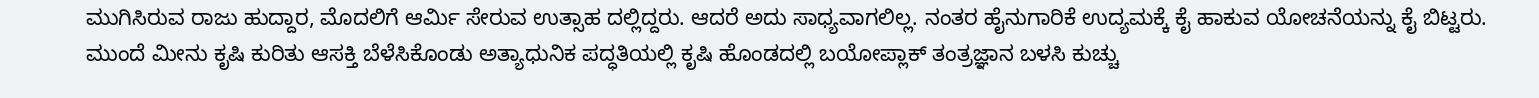ಮುಗಿಸಿರುವ ರಾಜು ಹುದ್ದಾರ, ಮೊದಲಿಗೆ ಆರ್ಮಿ ಸೇರುವ ಉತ್ಸಾಹ ದಲ್ಲಿದ್ದರು. ಆದರೆ ಅದು ಸಾಧ್ಯವಾಗಲಿಲ್ಲ. ನಂತರ ಹೈನುಗಾರಿಕೆ ಉದ್ಯಮಕ್ಕೆ ಕೈ ಹಾಕುವ ಯೋಚನೆಯನ್ನು ಕೈ ಬಿಟ್ಟರು. ಮುಂದೆ ಮೀನು ಕೃಷಿ ಕುರಿತು ಆಸಕ್ತಿ ಬೆಳೆಸಿಕೊಂಡು ಅತ್ಯಾಧುನಿಕ ಪದ್ಧತಿಯಲ್ಲಿ ಕೃಷಿ ಹೊಂಡದಲ್ಲಿ ಬಯೋಪ್ಲಾಕ್ ತಂತ್ರಜ್ಞಾನ ಬಳಸಿ ಕುಚ್ಚು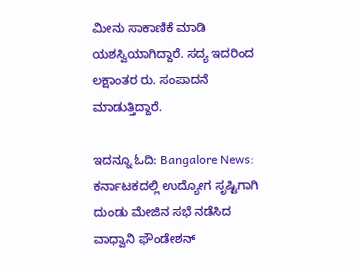ಮೀನು ಸಾಕಾಣಿಕೆ ಮಾಡಿ ಯಶಸ್ವಿಯಾಗಿದ್ದಾರೆ. ಸದ್ಯ ಇದರಿಂದ ಲಕ್ಷಾಂತರ ರು. ಸಂಪಾದನೆ ಮಾಡುತ್ತಿದ್ದಾರೆ.

ಇದನ್ನೂ ಓದಿ: Bangalore News: ಕರ್ನಾಟಕದಲ್ಲಿ ಉದ್ಯೋಗ ಸೃಷ್ಟಿಗಾಗಿ ದುಂಡು ಮೇಜಿನ ಸಭೆ ನಡೆಸಿದ ವಾಧ್ವಾನಿ ಫೌಂಡೇಶನ್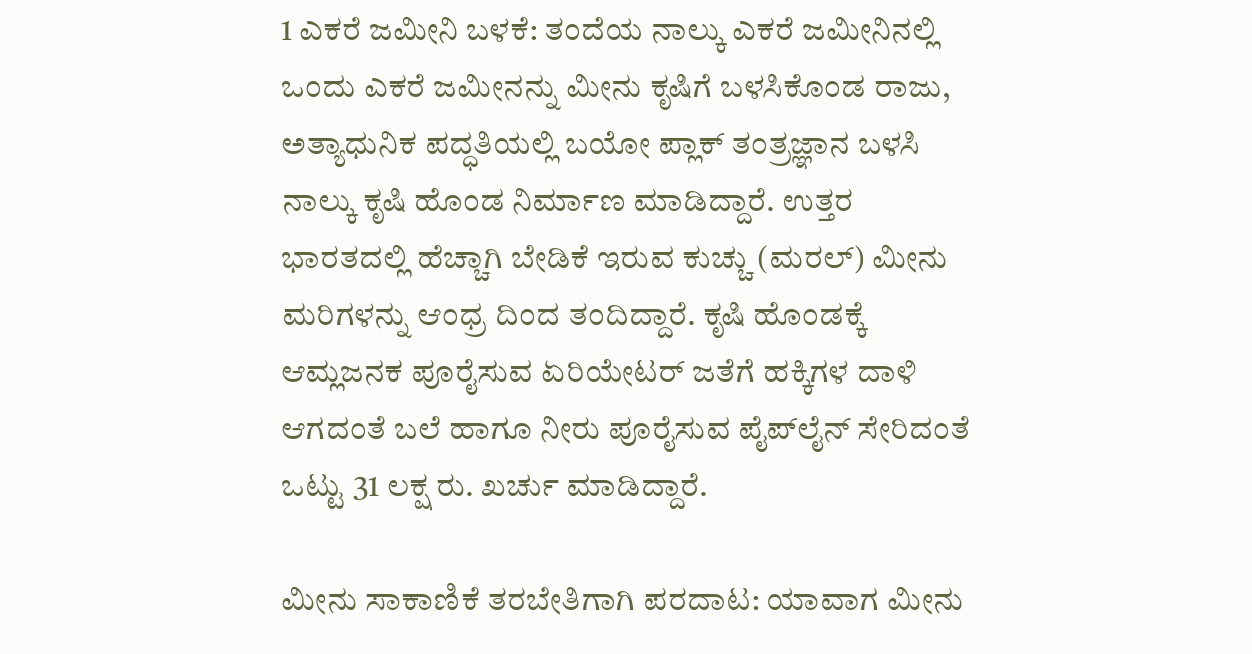1 ಎಕರೆ ಜಮೀನಿ ಬಳಕೆ: ತಂದೆಯ ನಾಲ್ಕು ಎಕರೆ ಜಮೀನಿನಲ್ಲಿ ಒಂದು ಎಕರೆ ಜಮೀನನ್ನು ಮೀನು ಕೃಷಿಗೆ ಬಳಸಿಕೊಂಡ ರಾಜು, ಅತ್ಯಾಧುನಿಕ ಪದ್ಧತಿಯಲ್ಲಿ ಬಯೋ ಪ್ಲಾಕ್ ತಂತ್ರಜ್ಞಾನ ಬಳಸಿ ನಾಲ್ಕು ಕೃಷಿ ಹೊಂಡ ನಿರ್ಮಾಣ ಮಾಡಿದ್ದಾರೆ. ಉತ್ತರ ಭಾರತದಲ್ಲಿ ಹೆಚ್ಚಾಗಿ ಬೇಡಿಕೆ ಇರುವ ಕುಚ್ಚು (ಮರಲ್) ಮೀನು ಮರಿಗಳನ್ನು ಆಂಧ್ರ ದಿಂದ ತಂದಿದ್ದಾರೆ. ಕೃಷಿ ಹೊಂಡಕ್ಕೆ ಆಮ್ಲಜನಕ ಪೂರೈಸುವ ಏರಿಯೇಟರ್ ಜತೆಗೆ ಹಕ್ಕಿಗಳ ದಾಳಿ ಆಗದಂತೆ ಬಲೆ ಹಾಗೂ ನೀರು ಪೂರೈಸುವ ಪೈಪ್‌ಲೈನ್ ಸೇರಿದಂತೆ ಒಟ್ಟು 31 ಲಕ್ಷ ರು. ಖರ್ಚು ಮಾಡಿದ್ದಾರೆ.

ಮೀನು ಸಾಕಾಣಿಕೆ ತರಬೇತಿಗಾಗಿ ಪರದಾಟ: ಯಾವಾಗ ಮೀನು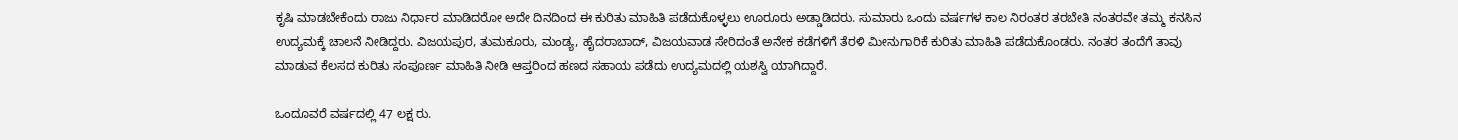ಕೃಷಿ ಮಾಡಬೇಕೆಂದು ರಾಜು ನಿರ್ಧಾರ ಮಾಡಿದರೋ ಅದೇ ದಿನದಿಂದ ಈ ಕುರಿತು ಮಾಹಿತಿ ಪಡೆದುಕೊಳ್ಳಲು ಊರೂರು ಅಡ್ಡಾಡಿದರು. ಸುಮಾರು ಒಂದು ವರ್ಷಗಳ ಕಾಲ ನಿರಂತರ ತರಬೇತಿ ನಂತರವೇ ತಮ್ಮ ಕನಸಿನ ಉದ್ಯಮಕ್ಕೆ ಚಾಲನೆ ನೀಡಿದ್ದರು. ವಿಜಯಪುರ, ತುಮಕೂರು, ಮಂಡ್ಯ, ಹೈದರಾಬಾದ್, ವಿಜಯವಾಡ ಸೇರಿದಂತೆ ಅನೇಕ ಕಡೆಗಳಿಗೆ ತೆರಳಿ ಮೀನುಗಾರಿಕೆ ಕುರಿತು ಮಾಹಿತಿ ಪಡೆದುಕೊಂಡರು. ನಂತರ ತಂದೆಗೆ ತಾವು ಮಾಡುವ ಕೆಲಸದ ಕುರಿತು ಸಂಪೂರ್ಣ ಮಾಹಿತಿ ನೀಡಿ ಆಪ್ತರಿಂದ ಹಣದ ಸಹಾಯ ಪಡೆದು ಉದ್ಯಮದಲ್ಲಿ ಯಶಸ್ವಿ ಯಾಗಿದ್ದಾರೆ.

ಒಂದೂವರೆ ವರ್ಷದಲ್ಲಿ 47 ಲಕ್ಷ ರು.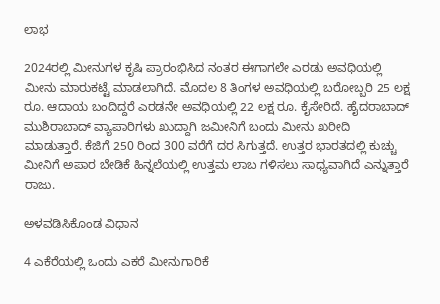ಲಾಭ

2024ರಲ್ಲಿ ಮೀನುಗಳ ಕೃಷಿ ಪ್ರಾರಂಭಿಸಿದ ನಂತರ ಈಗಾಗಲೇ ಎರಡು ಅವಧಿಯಲ್ಲಿ ಮೀನು ಮಾರುಕಟ್ಟೆ ಮಾಡಲಾಗಿದೆ. ಮೊದಲ 8 ತಿಂಗಳ ಅವಧಿಯಲ್ಲಿ ಬರೋಬ್ಬರಿ 25 ಲಕ್ಷ ರೂ. ಆದಾಯ ಬಂದಿದ್ದರೆ ಎರಡನೇ ಅವಧಿಯಲ್ಲಿ 22 ಲಕ್ಷ ರೂ. ಕೈಸೇರಿದೆ. ಹೈದರಾಬಾದ್ ಮುಶಿರಾಬಾದ್ ವ್ಯಾಪಾರಿಗಳು ಖುದ್ದಾಗಿ ಜಮೀನಿಗೆ ಬಂದು ಮೀನು ಖರೀದಿ ಮಾಡುತ್ತಾರೆ. ಕೆಜಿಗೆ 250 ರಿಂದ 300 ವರೆಗೆ ದರ ಸಿಗುತ್ತದೆ. ಉತ್ತರ ಭಾರತದಲ್ಲಿ ಕುಚ್ಚು ಮೀನಿಗೆ ಅಪಾರ ಬೇಡಿಕೆ ಹಿನ್ನಲೆಯಲ್ಲಿ ಉತ್ತಮ ಲಾಬ ಗಳಿಸಲು ಸಾಧ್ಯವಾಗಿದೆ ಎನ್ನುತ್ತಾರೆ ರಾಜು.

ಅಳವಡಿಸಿಕೊಂಡ ವಿಧಾನ

4 ಎಕೆರೆಯಲ್ಲಿ ಒಂದು ಎಕರೆ ಮೀನುಗಾರಿಕೆ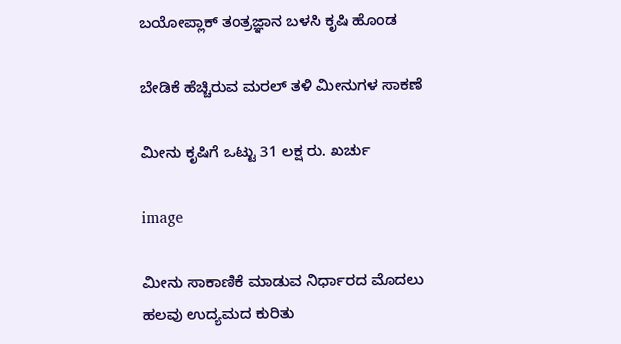ಬಯೋಪ್ಲಾಕ್ ತಂತ್ರಜ್ಞಾನ ಬಳಸಿ ಕೃಷಿ ಹೊಂಡ

ಬೇಡಿಕೆ ಹೆಚ್ಚಿರುವ ಮರಲ್ ತಳಿ ಮೀನುಗಳ ಸಾಕಣೆ

ಮೀನು ಕೃಷಿಗೆ ಒಟ್ಟು 31 ಲಕ್ಷ ರು. ಖರ್ಚು

image

ಮೀನು ಸಾಕಾಣಿಕೆ ಮಾಡುವ ನಿರ್ಧಾರದ ಮೊದಲು ಹಲವು ಉದ್ಯಮದ ಕುರಿತು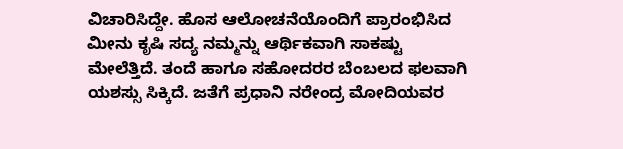ವಿಚಾರಿಸಿದ್ದೇ. ಹೊಸ ಆಲೋಚನೆಯೊಂದಿಗೆ ಪ್ರಾರಂಭಿಸಿದ ಮೀನು ಕೃಷಿ ಸದ್ಯ ನಮ್ಮನ್ನು ಆರ್ಥಿಕವಾಗಿ ಸಾಕಷ್ಟು ಮೇಲೆತ್ತಿದೆ. ತಂದೆ ಹಾಗೂ ಸಹೋದರರ ಬೆಂಬಲದ ಫಲವಾಗಿ ಯಶಸ್ಸು ಸಿಕ್ಕಿದೆ. ಜತೆಗೆ ಪ್ರಧಾನಿ ನರೇಂದ್ರ ಮೋದಿಯವರ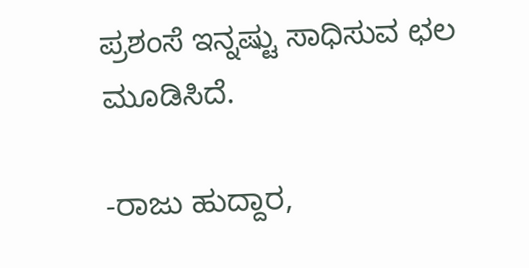ಪ್ರಶಂಸೆ ಇನ್ನಷ್ಟು ಸಾಧಿಸುವ ಛಲ ಮೂಡಿಸಿದೆ.

-ರಾಜು ಹುದ್ದಾರ,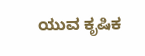ಯುವ ಕೃಷಿಕ